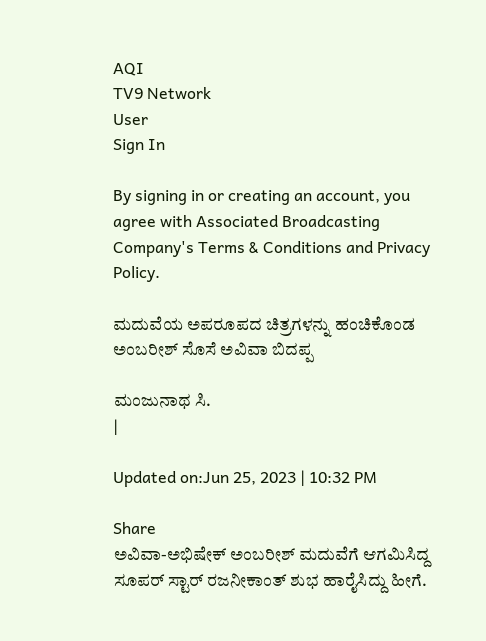AQI
TV9 Network
User
Sign In

By signing in or creating an account, you agree with Associated Broadcasting Company's Terms & Conditions and Privacy Policy.

ಮದುವೆಯ ಅಪರೂಪದ ಚಿತ್ರಗಳನ್ನು ಹಂಚಿಕೊಂಡ ಅಂಬರೀಶ್ ಸೊಸೆ ಅವಿವಾ ಬಿದಪ್ಪ

ಮಂಜುನಾಥ ಸಿ.
|

Updated on:Jun 25, 2023 | 10:32 PM

Share
ಅವಿವಾ-ಅಭಿಷೇಕ್ ಅಂಬರೀಶ್ ಮದುವೆಗೆ ಆಗಮಿಸಿದ್ದ ಸೂಪರ್ ಸ್ಟಾರ್ ರಜನೀಕಾಂತ್ ಶುಭ ಹಾರೈಸಿದ್ದು ಹೀಗೆ.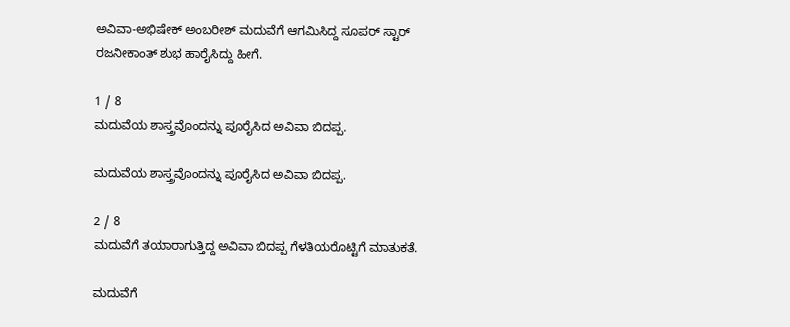ಅವಿವಾ-ಅಭಿಷೇಕ್ ಅಂಬರೀಶ್ ಮದುವೆಗೆ ಆಗಮಿಸಿದ್ದ ಸೂಪರ್ ಸ್ಟಾರ್ ರಜನೀಕಾಂತ್ ಶುಭ ಹಾರೈಸಿದ್ದು ಹೀಗೆ.

1 / 8
ಮದುವೆಯ ಶಾಸ್ತ್ರವೊಂದನ್ನು ಪೂರೈಸಿದ ಅವಿವಾ ಬಿದಪ್ಪ.

ಮದುವೆಯ ಶಾಸ್ತ್ರವೊಂದನ್ನು ಪೂರೈಸಿದ ಅವಿವಾ ಬಿದಪ್ಪ.

2 / 8
ಮದುವೆಗೆ ತಯಾರಾಗುತ್ತಿದ್ದ ಅವಿವಾ ಬಿದಪ್ಪ ಗೆಳತಿಯರೊಟ್ಟಿಗೆ ಮಾತುಕತೆ.

ಮದುವೆಗೆ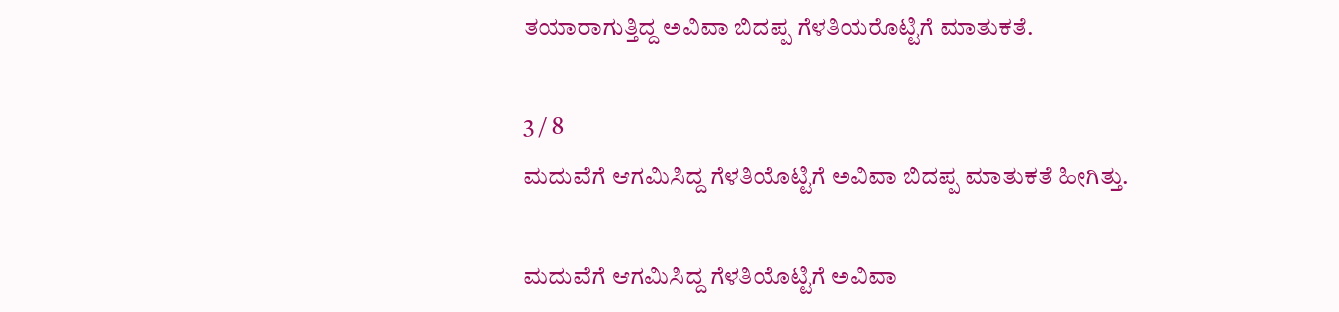ತಯಾರಾಗುತ್ತಿದ್ದ ಅವಿವಾ ಬಿದಪ್ಪ ಗೆಳತಿಯರೊಟ್ಟಿಗೆ ಮಾತುಕತೆ.

3 / 8
ಮದುವೆಗೆ ಆಗಮಿಸಿದ್ದ ಗೆಳತಿಯೊಟ್ಟಿಗೆ ಅವಿವಾ ಬಿದಪ್ಪ ಮಾತುಕತೆ ಹೀಗಿತ್ತು.

ಮದುವೆಗೆ ಆಗಮಿಸಿದ್ದ ಗೆಳತಿಯೊಟ್ಟಿಗೆ ಅವಿವಾ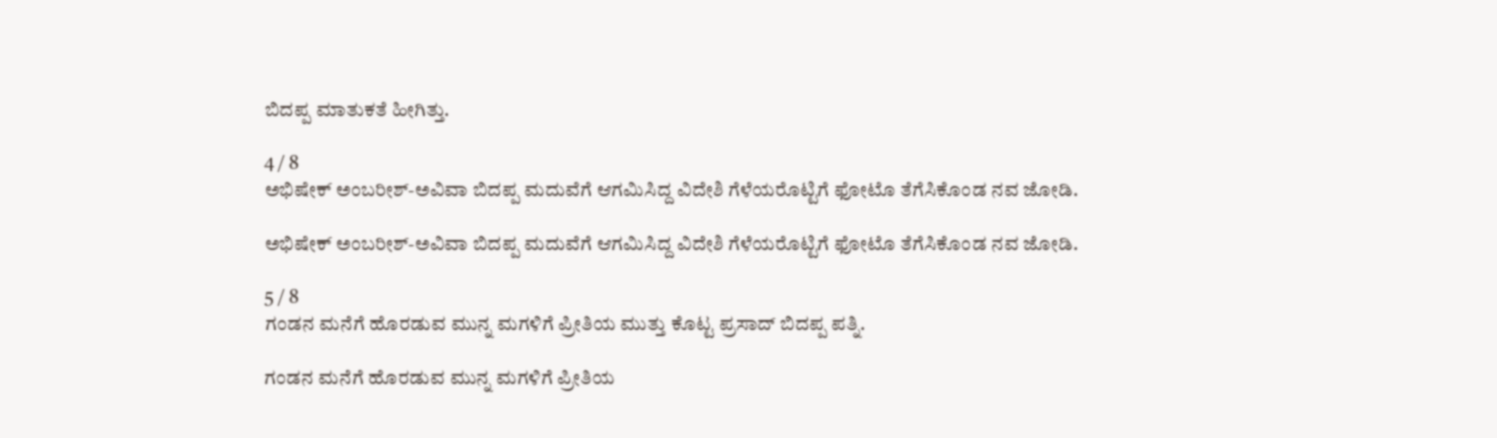ಬಿದಪ್ಪ ಮಾತುಕತೆ ಹೀಗಿತ್ತು.

4 / 8
ಅಭಿಷೇಕ್ ಅಂಬರೀಶ್-ಅವಿವಾ ಬಿದಪ್ಪ ಮದುವೆಗೆ ಆಗಮಿಸಿದ್ದ ವಿದೇಶಿ ಗೆಳೆಯರೊಟ್ಟಿಗೆ ಫೋಟೊ ತೆಗೆಸಿಕೊಂಡ ನವ ಜೋಡಿ.

ಅಭಿಷೇಕ್ ಅಂಬರೀಶ್-ಅವಿವಾ ಬಿದಪ್ಪ ಮದುವೆಗೆ ಆಗಮಿಸಿದ್ದ ವಿದೇಶಿ ಗೆಳೆಯರೊಟ್ಟಿಗೆ ಫೋಟೊ ತೆಗೆಸಿಕೊಂಡ ನವ ಜೋಡಿ.

5 / 8
ಗಂಡನ ಮನೆಗೆ ಹೊರಡುವ ಮುನ್ನ ಮಗಳಿಗೆ ಪ್ರೀತಿಯ ಮುತ್ತು ಕೊಟ್ಟ ಪ್ರಸಾದ್ ಬಿದಪ್ಪ ಪತ್ನಿ.

ಗಂಡನ ಮನೆಗೆ ಹೊರಡುವ ಮುನ್ನ ಮಗಳಿಗೆ ಪ್ರೀತಿಯ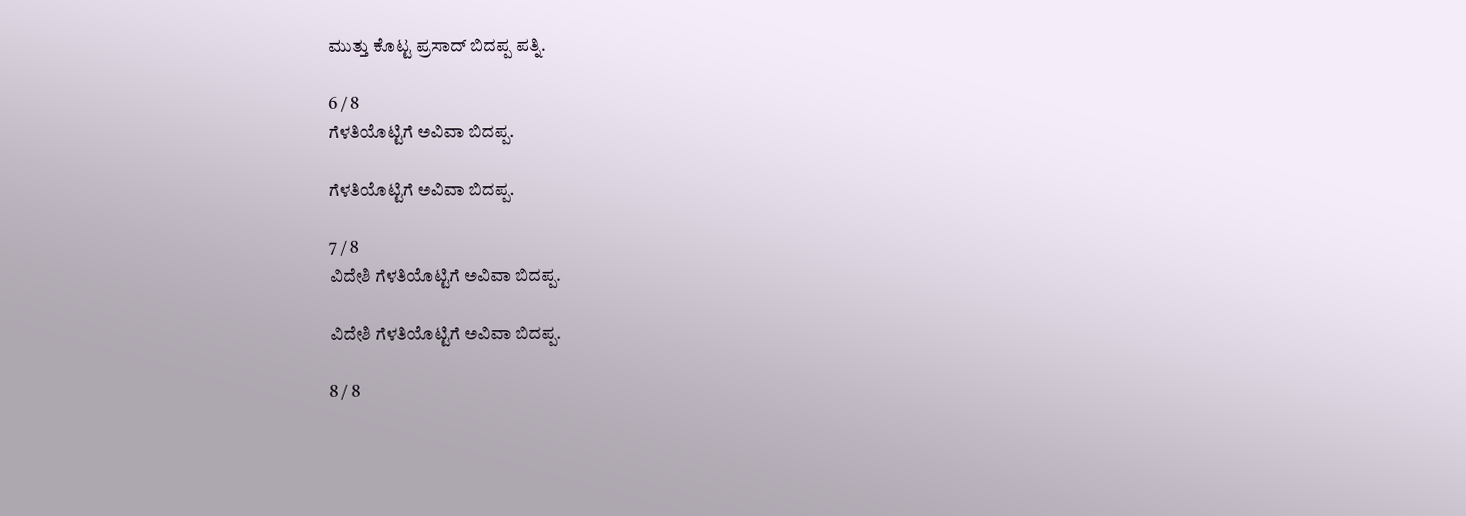ಮುತ್ತು ಕೊಟ್ಟ ಪ್ರಸಾದ್ ಬಿದಪ್ಪ ಪತ್ನಿ.

6 / 8
ಗೆಳತಿಯೊಟ್ಟಿಗೆ ಅವಿವಾ ಬಿದಪ್ಪ.

ಗೆಳತಿಯೊಟ್ಟಿಗೆ ಅವಿವಾ ಬಿದಪ್ಪ.

7 / 8
ವಿದೇಶಿ ಗೆಳತಿಯೊಟ್ಟಿಗೆ ಅವಿವಾ ಬಿದಪ್ಪ.

ವಿದೇಶಿ ಗೆಳತಿಯೊಟ್ಟಿಗೆ ಅವಿವಾ ಬಿದಪ್ಪ.

8 / 8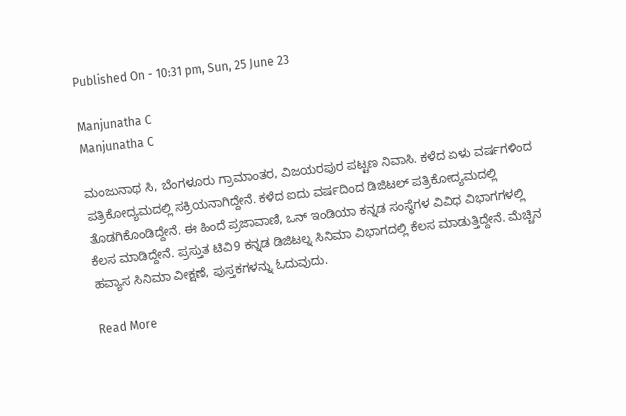Published On - 10:31 pm, Sun, 25 June 23

Manjunatha C
Manjunatha C

ಮಂಜುನಾಥ ಸಿ, ಬೆಂಗಳೂರು ಗ್ರಾಮಾಂತರ, ವಿಜಯರಪುರ ಪಟ್ಟಣ ನಿವಾಸಿ. ಕಳೆದ ಏಳು ವರ್ಷಗಳಿಂದ ಪತ್ರಿಕೋದ್ಯಮದಲ್ಲಿ ಸಕ್ರಿಯನಾಗಿದ್ದೇನೆ. ಕಳೆದ ಐದು ವರ್ಷದಿಂದ ಡಿಜಿಟಲ್ ಪತ್ರಿಕೋದ್ಯಮದಲ್ಲಿ ತೊಡಗಿಕೊಂಡಿದ್ದೇನೆ. ಈ ಹಿಂದೆ ಪ್ರಜಾವಾಣಿ, ಒನ್ ಇಂಡಿಯಾ ಕನ್ನಡ ಸಂಸ್ಥೆಗಳ ವಿವಿಧ ವಿಭಾಗಗಳಲ್ಲಿ ಕೆಲಸ ಮಾಡಿದ್ದೇನೆ. ಪ್ರಸ್ತುತ ಟಿವಿ9 ಕನ್ನಡ ಡಿಜಿಟಲ್ನ ಸಿನಿಮಾ ವಿಭಾಗದಲ್ಲಿ ಕೆಲಸ ಮಾಡುತ್ತಿದ್ದೇನೆ. ಮೆಚ್ಚಿನ ಹವ್ಯಾಸ ಸಿನಿಮಾ ವೀಕ್ಷಣೆ, ಪುಸ್ತಕಗಳನ್ನು ಓದುವುದು.

Read More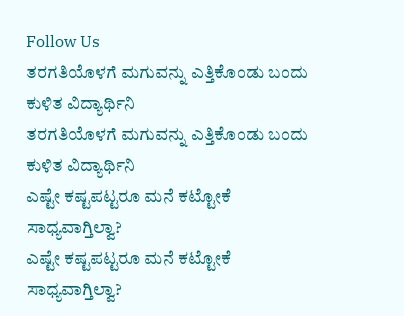Follow Us
ತರಗತಿಯೊಳಗೆ ಮಗುವನ್ನು ಎತ್ತಿಕೊಂಡು ಬಂದು ಕುಳಿತ ವಿದ್ಯಾರ್ಥಿನಿ
ತರಗತಿಯೊಳಗೆ ಮಗುವನ್ನು ಎತ್ತಿಕೊಂಡು ಬಂದು ಕುಳಿತ ವಿದ್ಯಾರ್ಥಿನಿ
ಎಷ್ಟೇ ಕಷ್ಟಪಟ್ಟರೂ ಮನೆ ಕಟ್ಟೋಕೆ ಸಾಧ್ಯವಾಗ್ತಿಲ್ವಾ?
ಎಷ್ಟೇ ಕಷ್ಟಪಟ್ಟರೂ ಮನೆ ಕಟ್ಟೋಕೆ ಸಾಧ್ಯವಾಗ್ತಿಲ್ವಾ?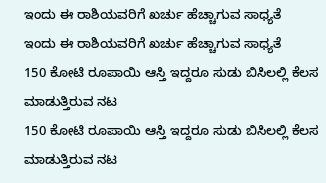ಇಂದು ಈ ರಾಶಿಯವರಿಗೆ ಖರ್ಚು ಹೆಚ್ಚಾಗುವ ಸಾಧ್ಯತೆ
ಇಂದು ಈ ರಾಶಿಯವರಿಗೆ ಖರ್ಚು ಹೆಚ್ಚಾಗುವ ಸಾಧ್ಯತೆ
150 ಕೋಟಿ ರೂಪಾಯಿ ಆಸ್ತಿ ಇದ್ದರೂ ಸುಡು ಬಿಸಿಲಲ್ಲಿ ಕೆಲಸ ಮಾಡುತ್ತಿರುವ ನಟ
150 ಕೋಟಿ ರೂಪಾಯಿ ಆಸ್ತಿ ಇದ್ದರೂ ಸುಡು ಬಿಸಿಲಲ್ಲಿ ಕೆಲಸ ಮಾಡುತ್ತಿರುವ ನಟ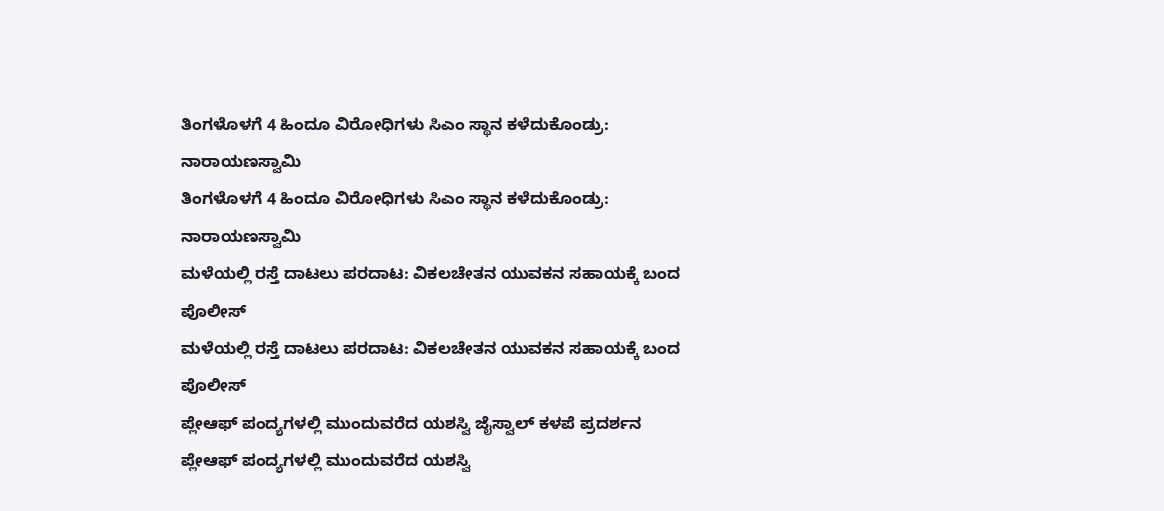ತಿಂಗಳೊಳಗೆ 4 ಹಿಂದೂ ವಿರೋಧಿಗಳು ಸಿಎಂ ಸ್ಥಾನ ಕಳೆದುಕೊಂಡ್ರು: ನಾರಾಯಣಸ್ವಾಮಿ
ತಿಂಗಳೊಳಗೆ 4 ಹಿಂದೂ ವಿರೋಧಿಗಳು ಸಿಎಂ ಸ್ಥಾನ ಕಳೆದುಕೊಂಡ್ರು: ನಾರಾಯಣಸ್ವಾಮಿ
ಮಳೆಯಲ್ಲಿ ರಸ್ತೆ ದಾಟಲು ಪರದಾಟ: ವಿಕಲಚೇತನ ಯುವಕನ ಸಹಾಯಕ್ಕೆ ಬಂದ ಪೊಲೀಸ್
ಮಳೆಯಲ್ಲಿ ರಸ್ತೆ ದಾಟಲು ಪರದಾಟ: ವಿಕಲಚೇತನ ಯುವಕನ ಸಹಾಯಕ್ಕೆ ಬಂದ ಪೊಲೀಸ್
ಪ್ಲೇಆಫ್‌ ಪಂದ್ಯಗಳಲ್ಲಿ ಮುಂದುವರೆದ ಯಶಸ್ವಿ ಜೈಸ್ವಾಲ್ ಕಳಪೆ ಪ್ರದರ್ಶನ
ಪ್ಲೇಆಫ್‌ ಪಂದ್ಯಗಳಲ್ಲಿ ಮುಂದುವರೆದ ಯಶಸ್ವಿ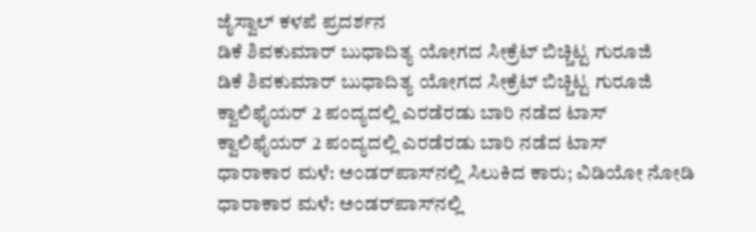ಜೈಸ್ವಾಲ್ ಕಳಪೆ ಪ್ರದರ್ಶನ
ಡಿಕೆ ಶಿವಕುಮಾರ್ ಬುಧಾದಿತ್ಯ ಯೋಗದ ಸೀಕ್ರೆಟ್ ಬಿಚ್ಚಿಟ್ಟ ಗುರೂಜಿ
ಡಿಕೆ ಶಿವಕುಮಾರ್ ಬುಧಾದಿತ್ಯ ಯೋಗದ ಸೀಕ್ರೆಟ್ ಬಿಚ್ಚಿಟ್ಟ ಗುರೂಜಿ
ಕ್ವಾಲಿಫೈಯರ್ 2 ಪಂದ್ಯದಲ್ಲಿ ಎರಡೆರಡು ಬಾರಿ ನಡೆದ ಟಾಸ್
ಕ್ವಾಲಿಫೈಯರ್ 2 ಪಂದ್ಯದಲ್ಲಿ ಎರಡೆರಡು ಬಾರಿ ನಡೆದ ಟಾಸ್
ಧಾರಾಕಾರ ಮಳೆ: ಅಂಡರ್‌ಪಾಸ್‌ನಲ್ಲಿ ಸಿಲುಕಿದ ಕಾರು; ವಿಡಿಯೋ ನೋಡಿ
ಧಾರಾಕಾರ ಮಳೆ: ಅಂಡರ್‌ಪಾಸ್‌ನಲ್ಲಿ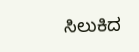ಸಿಲುಕಿದ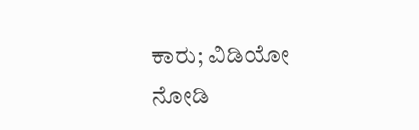ಕಾರು; ವಿಡಿಯೋ ನೋಡಿ